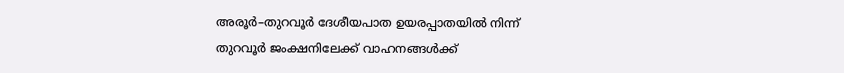അരൂർ–തുറവൂർ ദേശീയപാത ഉയരപ്പാതയിൽ നിന്ന് തുറവൂർ ജംക്ഷനിലേക്ക് വാഹനങ്ങൾക്ക്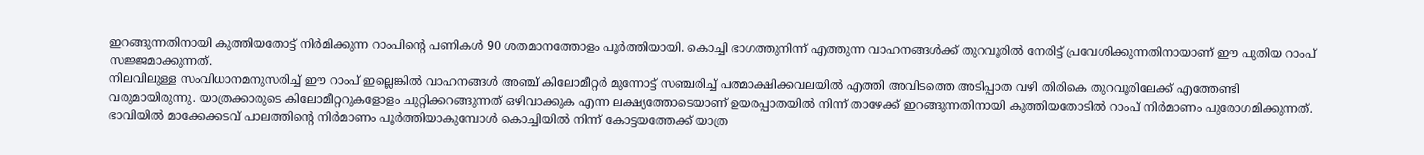ഇറങ്ങുന്നതിനായി കുത്തിയതോട്ട് നിർമിക്കുന്ന റാംപിന്റെ പണികൾ 90 ശതമാനത്തോളം പൂർത്തിയായി. കൊച്ചി ഭാഗത്തുനിന്ന് എത്തുന്ന വാഹനങ്ങൾക്ക് തുറവൂരിൽ നേരിട്ട് പ്രവേശിക്കുന്നതിനായാണ് ഈ പുതിയ റാംപ് സജ്ജമാക്കുന്നത്.
നിലവിലുള്ള സംവിധാനമനുസരിച്ച് ഈ റാംപ് ഇല്ലെങ്കിൽ വാഹനങ്ങൾ അഞ്ച് കിലോമീറ്റർ മുന്നോട്ട് സഞ്ചരിച്ച് പത്മാക്ഷിക്കവലയിൽ എത്തി അവിടത്തെ അടിപ്പാത വഴി തിരികെ തുറവൂരിലേക്ക് എത്തേണ്ടി വരുമായിരുന്നു. യാത്രക്കാരുടെ കിലോമീറ്ററുകളോളം ചുറ്റിക്കറങ്ങുന്നത് ഒഴിവാക്കുക എന്ന ലക്ഷ്യത്തോടെയാണ് ഉയരപ്പാതയിൽ നിന്ന് താഴേക്ക് ഇറങ്ങുന്നതിനായി കുത്തിയതോടിൽ റാംപ് നിർമാണം പുരോഗമിക്കുന്നത്.
ഭാവിയിൽ മാക്കേക്കടവ് പാലത്തിന്റെ നിർമാണം പൂർത്തിയാകുമ്പോൾ കൊച്ചിയിൽ നിന്ന് കോട്ടയത്തേക്ക് യാത്ര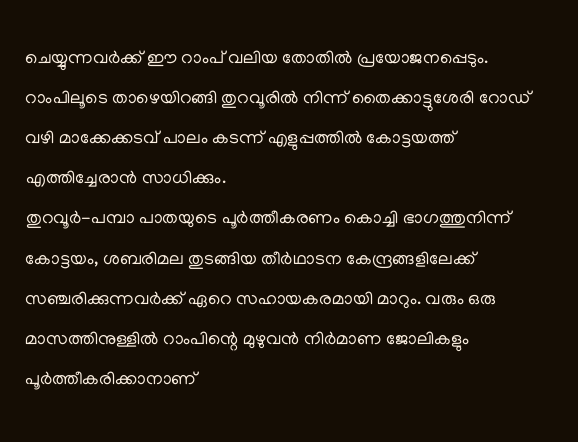ചെയ്യുന്നവർക്ക് ഈ റാംപ് വലിയ തോതിൽ പ്രയോജനപ്പെടും. റാംപിലൂടെ താഴെയിറങ്ങി തുറവൂരിൽ നിന്ന് തൈക്കാട്ടുശേരി റോഡ് വഴി മാക്കേക്കടവ് പാലം കടന്ന് എളുപ്പത്തിൽ കോട്ടയത്ത് എത്തിച്ചേരാൻ സാധിക്കും.
തുറവൂർ-പമ്പാ പാതയുടെ പൂർത്തീകരണം കൊച്ചി ഭാഗത്തുനിന്ന് കോട്ടയം, ശബരിമല തുടങ്ങിയ തീർഥാടന കേന്ദ്രങ്ങളിലേക്ക് സഞ്ചരിക്കുന്നവർക്ക് ഏറെ സഹായകരമായി മാറും. വരും ഒരു മാസത്തിനുള്ളിൽ റാംപിന്റെ മുഴുവൻ നിർമാണ ജോലികളും പൂർത്തീകരിക്കാനാണ്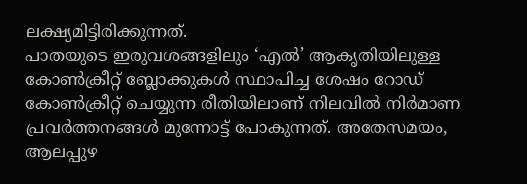ലക്ഷ്യമിട്ടിരിക്കുന്നത്.
പാതയുടെ ഇരുവശങ്ങളിലും ‘എൽ’ ആകൃതിയിലുള്ള കോൺക്രീറ്റ് ബ്ലോക്കുകൾ സ്ഥാപിച്ച ശേഷം റോഡ് കോൺക്രീറ്റ് ചെയ്യുന്ന രീതിയിലാണ് നിലവിൽ നിർമാണ പ്രവർത്തനങ്ങൾ മുന്നോട്ട് പോകുന്നത്. അതേസമയം, ആലപ്പുഴ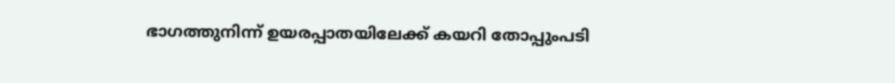ഭാഗത്തുനിന്ന് ഉയരപ്പാതയിലേക്ക് കയറി തോപ്പുംപടി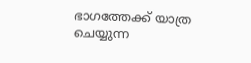ഭാഗത്തേക്ക് യാത്ര ചെയ്യുന്ന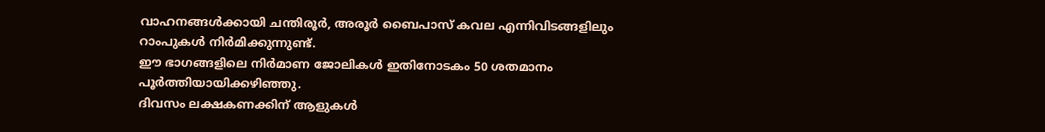വാഹനങ്ങൾക്കായി ചന്തിരൂർ, അരൂർ ബൈപാസ് കവല എന്നിവിടങ്ങളിലും റാംപുകൾ നിർമിക്കുന്നുണ്ട്.
ഈ ഭാഗങ്ങളിലെ നിർമാണ ജോലികൾ ഇതിനോടകം 50 ശതമാനം പൂർത്തിയായിക്കഴിഞ്ഞു.
ദിവസം ലക്ഷകണക്കിന് ആളുകൾ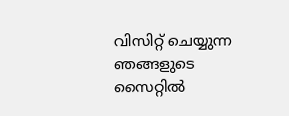വിസിറ്റ് ചെയ്യുന്ന ഞങ്ങളുടെ സൈറ്റിൽ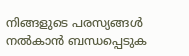നിങ്ങളുടെ പരസ്യങ്ങൾ നൽകാൻ ബന്ധപ്പെടുക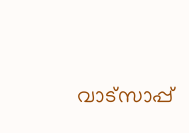വാട്സാപ്പ്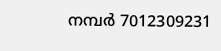നമ്പർ 7012309231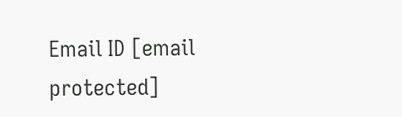Email ID [email protected]